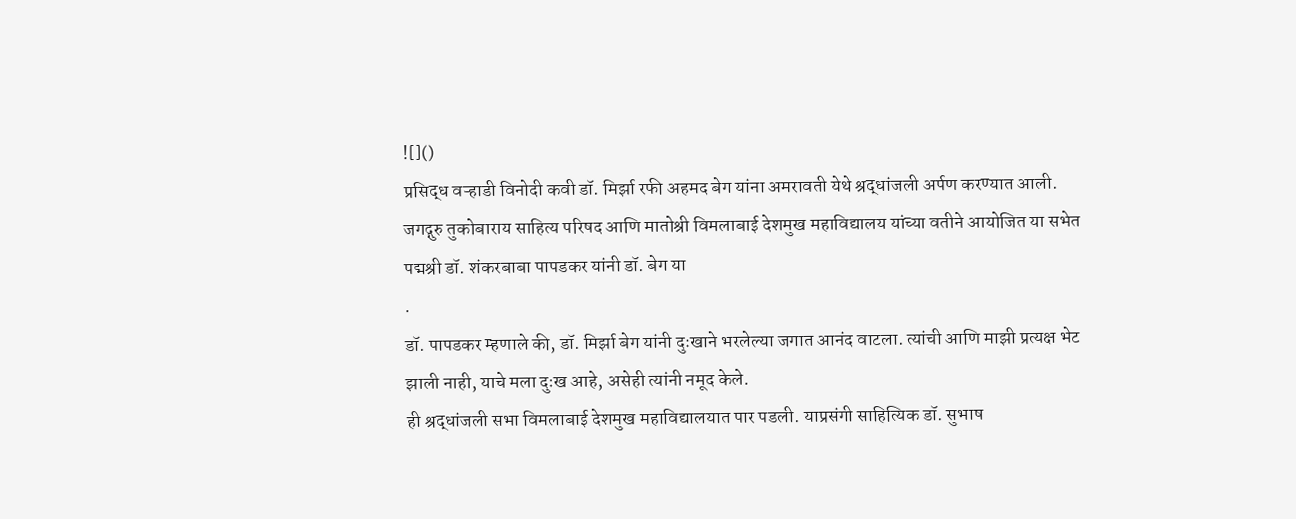![]()
प्रसिद्ध वऱ्हाडी विनोदी कवी डॉ. मिर्झा रफी अहमद बेग यांना अमरावती येथे श्रद्धांजली अर्पण करण्यात आली. जगद्गुरु तुकोबाराय साहित्य परिषद आणि मातोश्री विमलाबाई देशमुख महाविद्यालय यांच्या वतीने आयोजित या सभेत पद्मश्री डॉ. शंकरबाबा पापडकर यांनी डॉ. बेग या
.
डॉ. पापडकर म्हणाले की, डॉ. मिर्झा बेग यांनी दुःखाने भरलेल्या जगात आनंद वाटला. त्यांची आणि माझी प्रत्यक्ष भेट झाली नाही, याचे मला दुःख आहे, असेही त्यांनी नमूद केले.
ही श्रद्धांजली सभा विमलाबाई देशमुख महाविद्यालयात पार पडली. याप्रसंगी साहित्यिक डॉ. सुभाष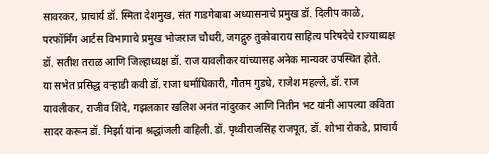सावरकर, प्राचार्य डॉ. स्मिता देशमुख, संत गाडगेबाबा अध्यासनाचे प्रमुख डॉ. दिलीप काळे, परफॉर्मिंग आर्टस विभागाचे प्रमुख भोजराज चौधरी, जगद्गुरु तुकोबाराय साहित्य परिषदेचे राज्याध्यक्ष डॉ. सतीश तराळ आणि जिल्हाध्यक्ष डॉ. राज यावलीकर यांच्यासह अनेक मान्यवर उपस्थित होते.
या सभेत प्रसिद्ध वऱ्हाडी कवी डॉ. राजा धर्माधिकारी, गौतम गुडधे, राजेश महल्ले, डॉ. राज यावलीकर, राजीव शिंदे, गझलकार खलिश अनंत नांदुरकर आणि नितीन भट यांनी आपल्या कविता सादर करून डॉ. मिर्झा यांना श्रद्धांजली वाहिली. डॉ. पृथ्वीराजसिंह राजपूत, डॉ. शोभा रोकडे, प्राचार्य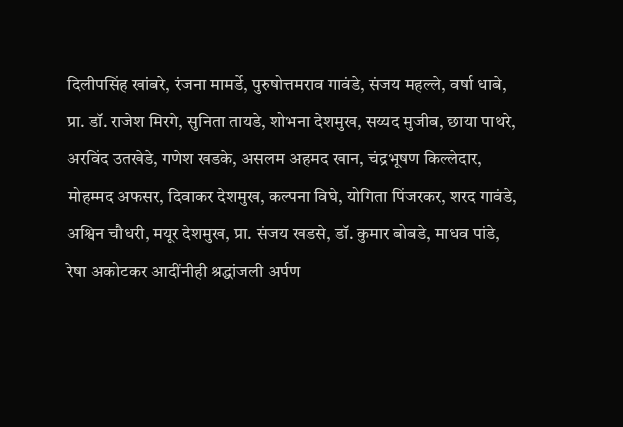दिलीपसिंह खांबरे, रंजना मामर्डे, पुरुषोत्तमराव गावंडे, संजय महल्ले, वर्षा धाबे, प्रा. डॉ. राजेश मिरगे, सुनिता तायडे, शोभना देशमुख, सय्यद मुजीब, छाया पाथरे, अरविंद उतखेडे, गणेश खडके, असलम अहमद खान, चंद्रभूषण किल्लेदार, मोहम्मद अफसर, दिवाकर देशमुख, कल्पना विघे, योगिता पिंजरकर, शरद गावंडे, अश्विन चौधरी, मयूर देशमुख, प्रा. संजय खडसे, डॉ. कुमार बोबडे, माधव पांडे, रेषा अकोटकर आदींनीही श्रद्धांजली अर्पण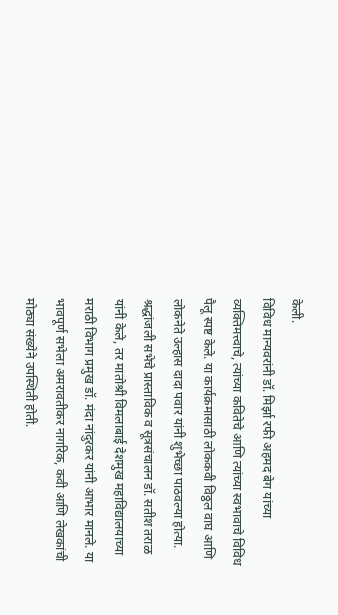केली.
विविध मान्यवरांनी डॉ. मिर्झा रफी अहमद बेग यांच्या व्यक्तिमत्त्वाचे, त्यांच्या कवितेचे आणि त्यांच्या स्वभावाचे विविध पैलू स्पष्ट केले. या कार्यक्रमासाठी लोककवी विठ्ठल वाघ आणि लोकनेते उल्हास दादा पवार यांनी शुभेच्छा पाठवल्या होत्या. श्रद्धांजली सभेचे प्रास्ताविक व सूत्रसंचालन डॉ. सतीश तराळ यांनी केले, तर मातोश्री विमलाबाई देशमुख महाविद्यालयाच्या मराठी विभाग प्रमुख डॉ. मंदा नांदुरकर यांनी आभार मानले. या भावपूर्ण सभेला अमरावतीकर नागरिक, कवी आणि लेखकांची मोठ्या संख्येने उपस्थिती होती.